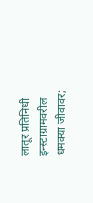लातूर प्रतिनिधी
इन्स्टाग्रामवरील धमक्या जीवावर;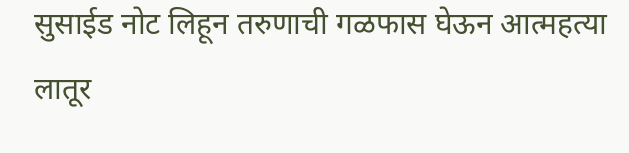सुसाईड नोट लिहून तरुणाची गळफास घेऊन आत्महत्या
लातूर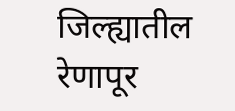जिल्ह्यातील रेणापूर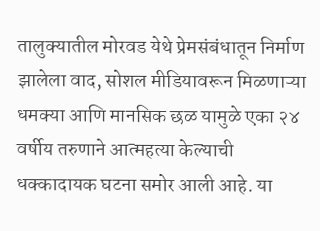तालुक्यातील मोरवड येथे प्रेमसंबंधातून निर्माण झालेला वाद, सोशल मीडियावरून मिळणाऱ्या धमक्या आणि मानसिक छळ यामुळे एका २४ वर्षीय तरुणाने आत्महत्या केल्याची धक्कादायक घटना समोर आली आहे. या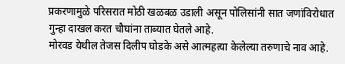प्रकरणामुळे परिसरात मोठी खळबळ उडाली असून पोलिसांनी सात जणांविरोधात गुन्हा दाखल करत चौघांना ताब्यात घेतले आहे.
मोरवड येथील तेजस दिलीप घोडके असे आत्महत्या केलेल्या तरुणाचे नाव आहे.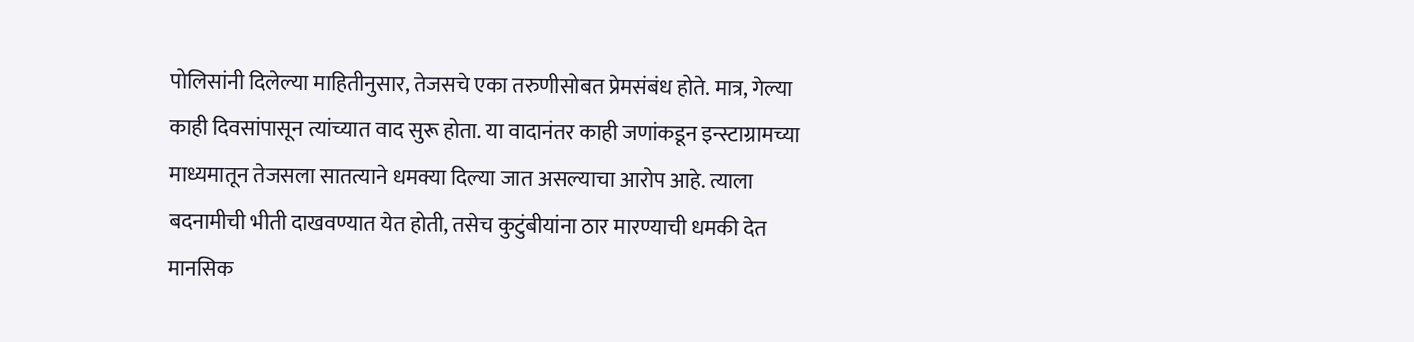पोलिसांनी दिलेल्या माहितीनुसार, तेजसचे एका तरुणीसोबत प्रेमसंबंध होते. मात्र, गेल्या काही दिवसांपासून त्यांच्यात वाद सुरू होता. या वादानंतर काही जणांकडून इन्स्टाग्रामच्या माध्यमातून तेजसला सातत्याने धमक्या दिल्या जात असल्याचा आरोप आहे. त्याला बदनामीची भीती दाखवण्यात येत होती, तसेच कुटुंबीयांना ठार मारण्याची धमकी देत मानसिक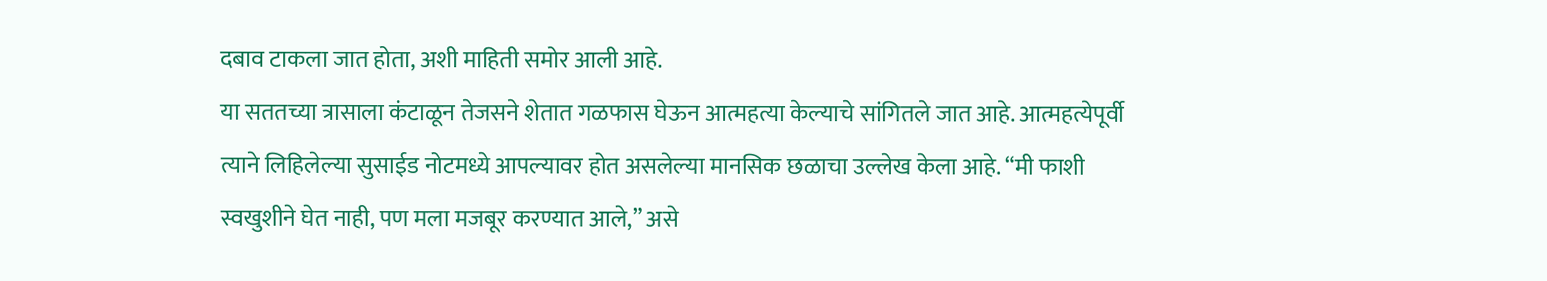दबाव टाकला जात होता, अशी माहिती समोर आली आहे.
या सततच्या त्रासाला कंटाळून तेजसने शेतात गळफास घेऊन आत्महत्या केल्याचे सांगितले जात आहे. आत्महत्येपूर्वी त्याने लिहिलेल्या सुसाईड नोटमध्ये आपल्यावर होत असलेल्या मानसिक छळाचा उल्लेख केला आहे. “मी फाशी स्वखुशीने घेत नाही, पण मला मजबूर करण्यात आले,” असे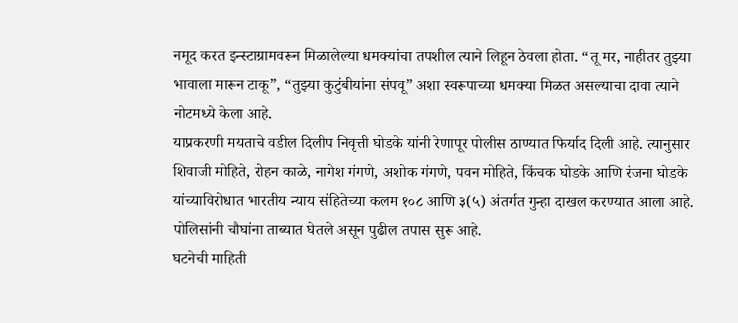नमूद करत इन्स्टाग्रामवरून मिळालेल्या धमक्यांचा तपशील त्याने लिहून ठेवला होता. “तू मर, नाहीतर तुझ्या भावाला मारून टाकू”, “तुझ्या कुटुंबीयांना संपवू” अशा स्वरूपाच्या धमक्या मिळत असल्याचा दावा त्याने नोटमध्ये केला आहे.
याप्रकरणी मयताचे वडील दिलीप निवृत्ती घोडके यांनी रेणापूर पोलीस ठाण्यात फिर्याद दिली आहे. त्यानुसार शिवाजी मोहिते, रोहन काळे, नागेश गंगणे, अशोक गंगणे, पवन मोहिते, किंचक घोडके आणि रंजना घोडके यांच्याविरोधात भारतीय न्याय संहितेच्या कलम १०८ आणि ३(५) अंतर्गत गुन्हा दाखल करण्यात आला आहे. पोलिसांनी चौघांना ताब्यात घेतले असून पुढील तपास सुरू आहे.
घटनेची माहिती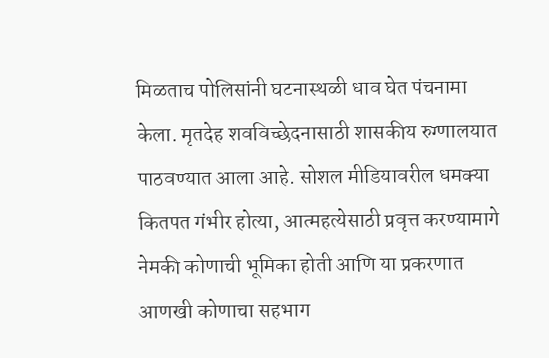मिळताच पोलिसांनी घटनास्थळी धाव घेत पंचनामा केला. मृतदेह शवविच्छेदनासाठी शासकीय रुग्णालयात पाठवण्यात आला आहे. सोशल मीडियावरील धमक्या कितपत गंभीर होत्या, आत्महत्येसाठी प्रवृत्त करण्यामागे नेमकी कोणाची भूमिका होती आणि या प्रकरणात आणखी कोणाचा सहभाग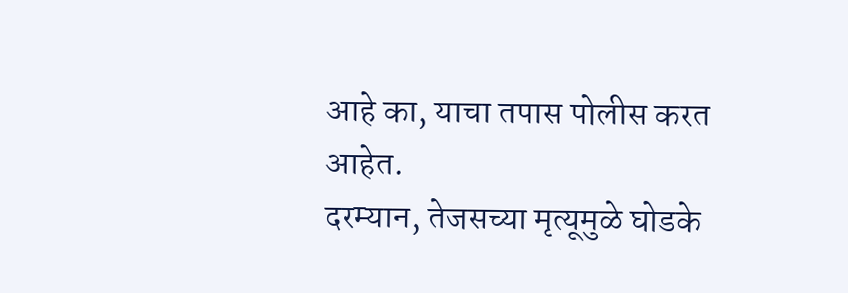आहे का, याचा तपास पोलीस करत आहेत.
दरम्यान, तेजसच्या मृत्यूमुळे घोडके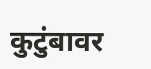कुटुंबावर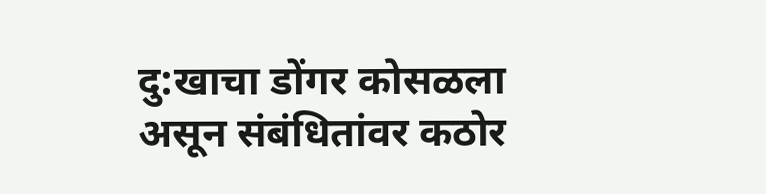दु:खाचा डोंगर कोसळला असून संबंधितांवर कठोर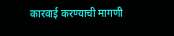कारवाई करण्याची मागणी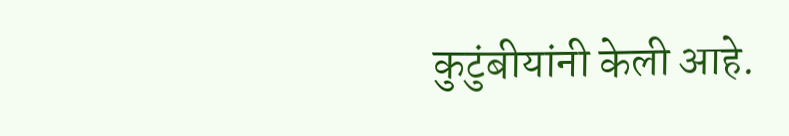कुटुंबीयांनी केली आहे.